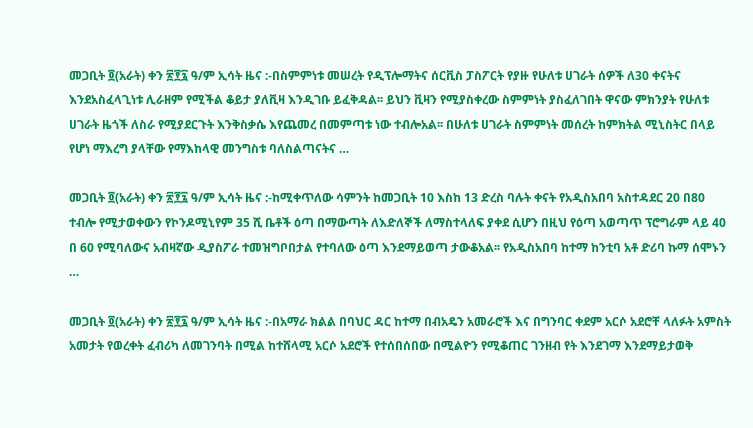መጋቢት ፬(አራት) ቀን ፳፻፯ ዓ/ም ኢሳት ዜና :-በስምምነቱ መሠረት የዲፕሎማትና ሰርቪስ ፓስፖርት የያዙ የሁለቱ ሀገራት ሰዎች ለ30 ቀናትና እንደአስፈላጊነቱ ሊራዘም የሚችል ቆይታ ያለቪዛ እንዲገቡ ይፈቅዳል፡፡ ይህን ቪዛን የሚያስቀረው ስምምነት ያስፈለገበት ዋናው ምክንያት የሁለቱ ሀገራት ዜጎች ለስራ የሚያደርጉት እንቅስቃሴ እየጨመረ በመምጣቱ ነው ተብሎአል፡፡ በሁለቱ ሀገራት ስምምነት መሰረት ከምክትል ሚኒስትር በላይ የሆነ ማእረግ ያላቸው የማእከላዊ መንግስቱ ባለስልጣናትና …

መጋቢት ፬(አራት) ቀን ፳፻፯ ዓ/ም ኢሳት ዜና :-ከሚቀጥለው ሳምንት ከመጋቢት 10 እስከ 13 ድረስ ባሉት ቀናት የአዲስአበባ አስተዳደር 20 በ80 ተብሎ የሚታወቀውን የኮንዶሚኒየም 35 ሺ ቤቶች ዕጣ በማውጣት ለእድለኞች ለማስተላለፍ ያቀደ ሲሆን በዚህ የዕጣ አወጣጥ ፕሮግራም ላይ 40 በ 60 የሚባለውና አብዛኛው ዲያስፖራ ተመዝግቦበታል የተባለው ዕጣ እንደማይወጣ ታውቆአል፡፡ የአዲስአበባ ከተማ ከንቲባ አቶ ድሪባ ኩማ ሰሞኑን …

መጋቢት ፬(አራት) ቀን ፳፻፯ ዓ/ም ኢሳት ዜና :-በአማራ ክልል በባህር ዳር ከተማ በብአዴን አመራሮች እና በግንባር ቀደም አርሶ አደሮቸ ላለፉት አምስት አመታት የወረቀት ፈብሪካ ለመገንባት በሚል ከተሸላሚ አርሶ አደሮች የተሰበሰበው በሚልዮን የሚቆጠር ገንዘብ የት እንደገማ እንደማይታወቅ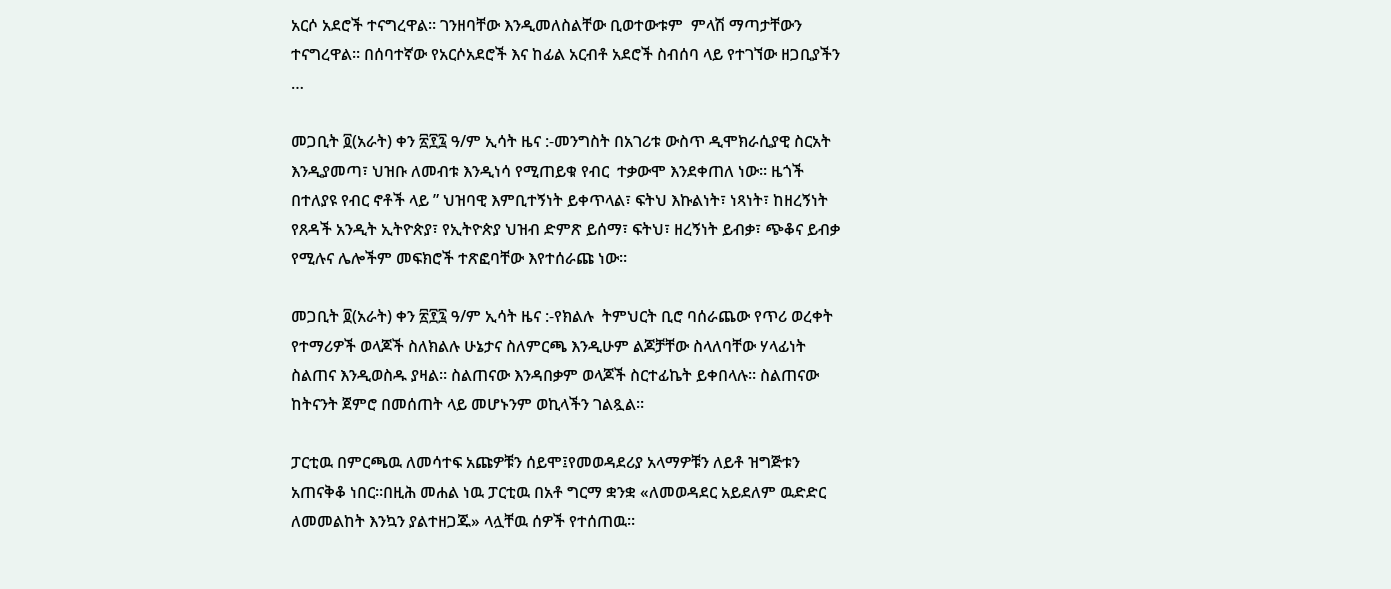አርሶ አደሮች ተናግረዋል። ገንዘባቸው እንዲመለስልቸው ቢወተውቱም  ምላሽ ማጣታቸውን ተናግረዋል። በሰባተኛው የአርሶአደሮች እና ከፊል አርብቶ አደሮች ስብሰባ ላይ የተገኘው ዘጋቢያችን  …

መጋቢት ፬(አራት) ቀን ፳፻፯ ዓ/ም ኢሳት ዜና :-መንግስት በአገሪቱ ውስጥ ዲሞክራሲያዊ ስርአት እንዲያመጣ፣ ህዝቡ ለመብቱ እንዲነሳ የሚጠይቁ የብር  ተቃውሞ እንደቀጠለ ነው። ዜጎች በተለያዩ የብር ኖቶች ላይ ” ህዝባዊ እምቢተኝነት ይቀጥላል፣ ፍትህ እኩልነት፣ ነጻነት፣ ከዘረኝነት የጸዳች አንዲት ኢትዮጵያ፣ የኢትዮጵያ ህዝብ ድምጽ ይሰማ፣ ፍትህ፣ ዘረኝነት ይብቃ፣ ጭቆና ይብቃ የሚሉና ሌሎችም መፍክሮች ተጽፎባቸው እየተሰራጩ ነው።

መጋቢት ፬(አራት) ቀን ፳፻፯ ዓ/ም ኢሳት ዜና :-የክልሉ  ትምህርት ቢሮ ባሰራጨው የጥሪ ወረቀት የተማሪዎች ወላጆች ስለክልሉ ሁኔታና ስለምርጫ እንዲሁም ልጆቻቸው ስላለባቸው ሃላፊነት ስልጠና እንዲወስዱ ያዛል። ስልጠናው እንዳበቃም ወላጆች ስርተፊኬት ይቀበላሉ። ስልጠናው ከትናንት ጀምሮ በመሰጠት ላይ መሆኑንም ወኪላችን ገልጿል።

ፓርቲዉ በምርጫዉ ለመሳተፍ አጩዎቹን ሰይሞ፤የመወዳደሪያ አላማዎቹን ለይቶ ዝግጅቱን አጠናቅቆ ነበር።በዚሕ መሐል ነዉ ፓርቲዉ በአቶ ግርማ ቋንቋ «ለመወዳደር አይደለም ዉድድር ለመመልከት እንኳን ያልተዘጋጁ» ላሏቸዉ ሰዎች የተሰጠዉ።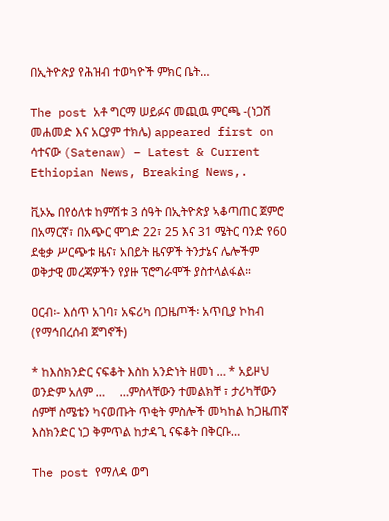በኢትዮጵያ የሕዝብ ተወካዮች ምክር ቤት…

The post አቶ ግርማ ሠይፉና መጪዉ ምርጫ -(ነጋሽ መሐመድ እና አርያም ተክሌ) appeared first on ሳተናው (Satenaw) – Latest & Current Ethiopian News, Breaking News,.

ቪኦኤ በየዕለቱ ከምሽቱ 3 ሰዓት በኢትዮጵያ ኣቆጣጠር ጀምሮ በአማርኛ፣ በአጭር ሞገድ 22፣ 25 እና 31 ሜትር ባንድ የ60 ደቂቃ ሥርጭቱ ዜና፣ አበይት ዜናዎች ትንታኔና ሌሎችም ወቅታዊ መረጃዎችን የያዙ ፕሮግራሞች ያስተላልፋል።

ዐርብ፡- እሰጥ አገባ፣ አፍሪካ በጋዜጦች፡ አጥቢያ ኮከብ (የማኅበረሰብ ጀግኖች)

* ከእስክንድር ናፍቆት እስከ አንድነት ዘመነ … * አይዞህ ወንድም አለም …     …ምስላቸውን ተመልክቸ ፣ ታሪካቸውን ሰምቸ ስሜቴን ካናወጡት ጥቂት ምስሎች መካከል ከጋዜጠኛ እስክንድር ነጋ ቅምጥል ከታዳጊ ናፍቆት በቅርቡ…

The post የማለዳ ወግ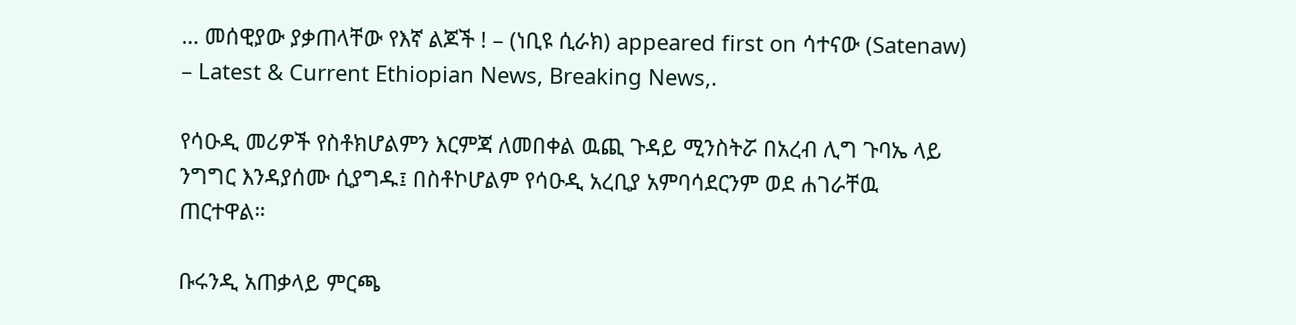… መሰዊያው ያቃጠላቸው የእኛ ልጆች ! – (ነቢዩ ሲራክ) appeared first on ሳተናው (Satenaw) – Latest & Current Ethiopian News, Breaking News,.

የሳዑዲ መሪዎች የስቶክሆልምን እርምጃ ለመበቀል ዉጪ ጉዳይ ሚንስትሯ በአረብ ሊግ ጉባኤ ላይ ንግግር እንዳያሰሙ ሲያግዱ፤ በስቶኮሆልም የሳዑዲ አረቢያ አምባሳደርንም ወደ ሐገራቸዉ ጠርተዋል።

ቡሩንዲ አጠቃላይ ምርጫ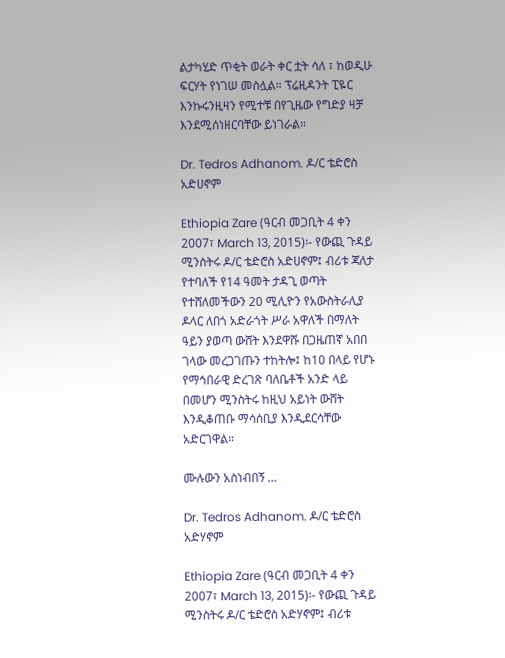ልታካሂድ ጥቂት ወራት ቀር ቷት ሳለ ፣ ከወዲሁ ፍርሃት የነገሠ መስሏል። ፕሬዚዳንት ፒዬር እንኩሩንዚዛን የሚተቹ በየጊዜው የግድያ ዛቻ እንደሚሰነዘርባቸው ይነገራል።

Dr. Tedros Adhanom. ዶ/ር ቴድሮስ አድሀኖም

Ethiopia Zare (ዓርብ መጋቢት 4 ቀን 2007፣ March 13, 2015)፡- የውጪ ጉዳይ ሚንስትሩ ዶ/ር ቴድሮስ አድሀኖም፤ ብሪቱ ጃለታ የተባለች የ14 ዓመት ታዳጊ ወጣት የተሸለመችውን 20 ሚሊዮን የአውስትራሊያ ዶላር ለበጎ አድራጎት ሥራ አዋለች በማለት ዓይን ያወጣ ውሸት እንደዋሹ በጋዜጠኛ አበበ ገላው መረጋገጡን ተከትሎ፤ ከ10 በላይ የሆኑ የማኅበራዊ ድረገጽ ባለቤቶች አንድ ላይ በመሆን ሚንስትሩ ከዚህ አይነት ውሸት እንዲቆጠቡ ማሳሰቢያ እንዲደርሳቸው አድርገዋል።

ሙሉውን አስነብበኝ …

Dr. Tedros Adhanom. ዶ/ር ቴድሮስ አድሃኖም

Ethiopia Zare (ዓርብ መጋቢት 4 ቀን 2007፣ March 13, 2015)፡- የውጪ ጉዳይ ሚንስትሩ ዶ/ር ቴድሮስ አድሃኖም፤ ብሪቱ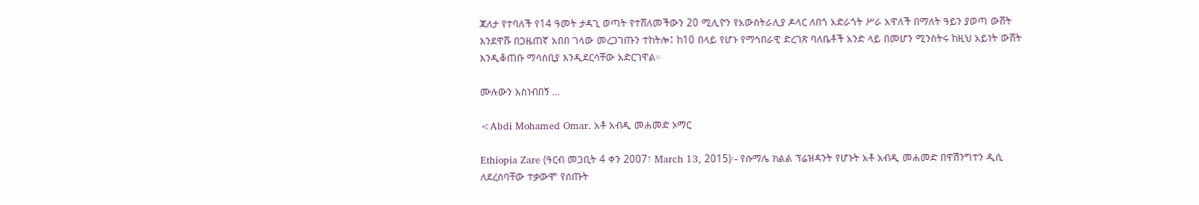ጃለታ የተባለች የ14 ዓመት ታዳጊ ወጣት የተሸለመችውን 20 ሚሊዮን የአውስትራሊያ ዶላር ለበጎ አድራጎት ሥራ አዋለች በማለት ዓይን ያወጣ ውሸት እንደዋሹ በጋዜጠኛ አበበ ገላው መረጋገጡን ተከትሎ፤ ከ10 በላይ የሆኑ የማኅበራዊ ድረገጽ ባለቤቶች አንድ ላይ በመሆን ሚንስትሩ ከዚህ አይነት ውሸት እንዲቆጠቡ ማሳሰቢያ እንዲደርሳቸው አድርገዋል።

ሙሉውን አስነብበኝ …

<Abdi Mohamed Omar. አቶ አብዲ መሐመድ ኦማር

Ethiopia Zare (ዓርብ መጋቢት 4 ቀን 2007፣ March 13, 2015)፡- የሱማሌ ክልል ፕሬዝዳንት የሆኑት አቶ አብዲ መሐመድ በዋሽንግተን ዲሲ ለደረሰባቸው ተቃውሞ የሰጡት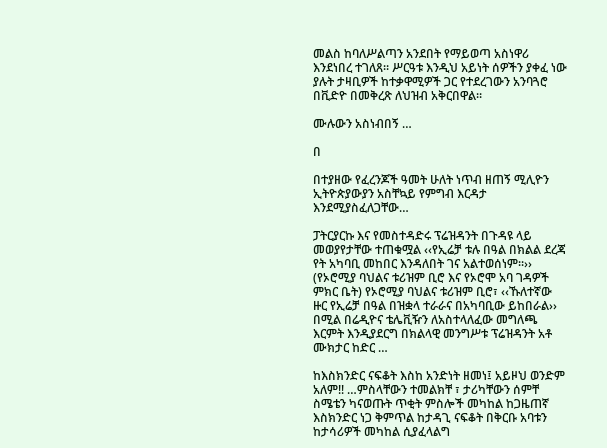መልስ ከባለሥልጣን አንደበት የማይወጣ አስነዋሪ እንደነበረ ተገለጸ። ሥርዓቱ እንዲህ አይነት ሰዎችን ያቀፈ ነው ያሉት ታዛቢዎች ከተቃዋሚዎች ጋር የተደረገውን አንባጓሮ በቪድዮ በመቅረጽ ለህዝብ አቅርበዋል።

ሙሉውን አስነብበኝ …

በ

በተያዘው የፈረንጆች ዓመት ሁለት ነጥብ ዘጠኝ ሚሊዮን ኢትዮጵያውያን አስቸኳይ የምግብ እርዳታ እንደሚያስፈለጋቸው…

ፓትርያርኩ እና የመስተዳድሩ ፕሬዝዳንት በጉዳዩ ላይ መወያየታቸው ተጠቁሟል ‹‹የኢሬቻ ቱሉ በዓል በክልል ደረጃ የት አካባቢ መከበር እንዳለበት ገና አልተወሰነም፡፡››                                                      (የኦሮሚያ ባህልና ቱሪዝም ቢሮ እና የኦሮሞ አባ ገዳዎች ምክር ቤት) የኦሮሚያ ባህልና ቱሪዝም ቢሮ፣ ‹‹ኹለተኛው ዙር የኢሬቻ በዓል በዝቋላ ተራራና በአካባቢው ይከበራል›› በሚል በሬዲዮና ቴሌቪዥን ለአስተላለፈው መግለጫ እርምት እንዲያደርግ በክልላዊ መንግሥቱ ፕሬዝዳንት አቶ ሙክታር ከድር …

ከእስክንድር ናፍቆት እስከ አንድነት ዘመነ፤ አይዞህ ወንድም አለም!! …ምስላቸውን ተመልክቸ ፣ ታሪካቸውን ሰምቸ ስሜቴን ካናወጡት ጥቂት ምስሎች መካከል ከጋዜጠኛ እስክንድር ነጋ ቅምጥል ከታዳጊ ናፍቆት በቅርቡ አባቱን ከታሳሪዎች መካከል ሲያፈላልግ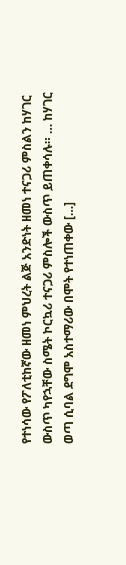የተነሳው የፖለቲከኛው ዘመነ ምህረት ልጅ አንድነት ዘመነ ተናጋሪ ምስልን ከሃገር ውስጥ ካየኋቸው ስሜት ኮርኳሪ ተናጋሪ ምስሎች ውስጥ ይጠቀሳሉ። … ከሃገር ወጣ ሲባል ደግሞ አስተማሪው በሞት የተነጠቀው […]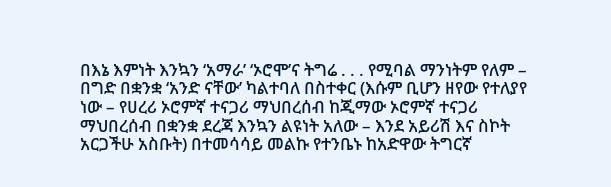በእኔ እምነት እንኳን ‘አማራ’ ‘ኦሮሞ’ና ትግሬ . . . የሚባል ማንነትም የለም – በግድ በቋንቋ ‘አንድ ናቸው’ ካልተባለ በስተቀር (እሱም ቢሆን ዘየው የተለያየ ነው – የሀረሪ ኦሮምኛ ተናጋሪ ማህበረሰብ ከጂማው ኦሮምኛ ተናጋሪ ማህበረሰብ በቋንቋ ደረጃ እንኳን ልዩነት አለው – እንደ አይሪሽ እና ስኮት አርጋችሁ አስቡት) በተመሳሳይ መልኩ የተንቤኑ ከአድዋው ትግርኛ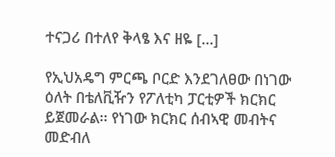ተናጋሪ በተለየ ቅላፄ እና ዘዬ […]

የኢህአዴግ ምርጫ ቦርድ እንደገለፀው በነገው ዕለት በቴለቪዥን የፖለቲካ ፓርቲዎች ክርክር ይጀመራል፡፡ የነገው ክርክር ሰብኣዊ መብትና መድብለ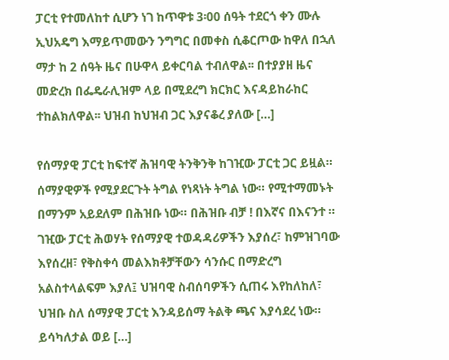ፓርቲ የተመለከተ ሲሆን ነገ ከጥዋቱ 3፡00 ሰዓት ተደርጎ ቀን ሙሉ ኢህአዴግ እማይጥመውን ንግግር በመቀስ ሲቆርጦው ከዋለ በኋለ ማታ ከ 2 ሰዓት ዜና በሁዋላ ይቀርባል ተብለዋል፡፡ በተያያዘ ዜና መድረክ በፌዴራሊዝም ላይ በሚደረግ ክርክር እናዳይከራከር ተከልክለዋል፡፡ ህዝብ ከህዝብ ጋር እያናቆረ ያለው […]

የሰማያዊ ፓርቲ ከፍተኛ ሕዝባዊ ትንቅንቅ ከገዢው ፓርቲ ጋር ይዟል። ሰማያዊዎች የሚያደርጉት ትግል የነጻነት ትግል ነው። የሚተማመኑት በማንም አይደለም በሕዝቡ ነው። በሕዝቡ ብቻ ! በእኛና በእናንተ ። ገዢው ፓርቲ ሕወሃት የሰማያዊ ተወዳዳሪዎችን እያሰረ፣ ከምዝገባው እየሰረዘ፣ የቅስቀሳ መልእክቶቻቸውን ሳንሱር በማድረግ አልስተላልፍም እያለ፤ ህዝባዊ ስብሰባዎችን ሲጠሩ እየከለከለ፣ ህዝቡ ስለ ሰማያዊ ፓርቲ እንዳይሰማ ትልቅ ጫና እያሳደረ ነው። ይሳካለታል ወይ […]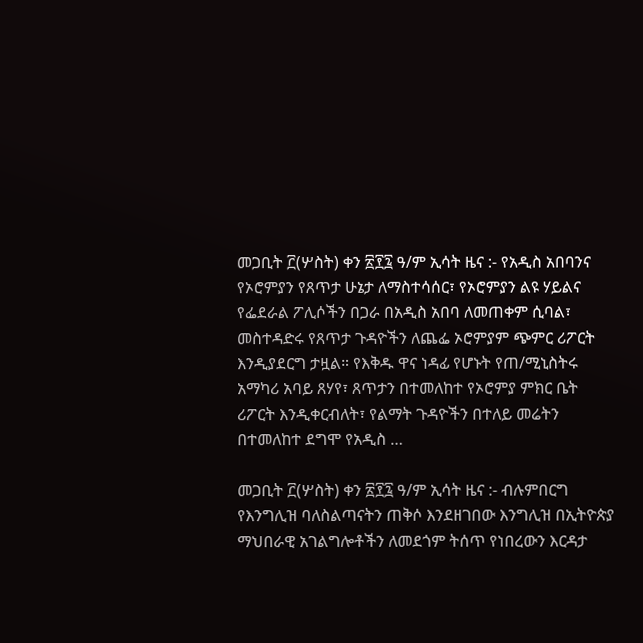መጋቢት ፫(ሦስት) ቀን ፳፻፯ ዓ/ም ኢሳት ዜና :- የአዲስ አበባንና የኦሮምያን የጸጥታ ሁኔታ ለማስተሳሰር፣ የኦሮምያን ልዩ ሃይልና የፌደራል ፖሊሶችን በጋራ በአዲስ አበባ ለመጠቀም ሲባል፣ መስተዳድሩ የጸጥታ ጉዳዮችን ለጨፌ ኦሮምያም ጭምር ሪፖርት እንዲያደርግ ታዟል። የእቅዱ ዋና ነዳፊ የሆኑት የጠ/ሚኒስትሩ አማካሪ አባይ ጸሃየ፣ ጸጥታን በተመለከተ የኦሮምያ ምክር ቤት ሪፖርት እንዲቀርብለት፣ የልማት ጉዳዮችን በተለይ መሬትን በተመለከተ ደግሞ የአዲስ …

መጋቢት ፫(ሦስት) ቀን ፳፻፯ ዓ/ም ኢሳት ዜና :- ብሉምበርግ የእንግሊዝ ባለስልጣናትን ጠቅሶ እንደዘገበው እንግሊዝ በኢትዮጵያ ማህበራዊ አገልግሎቶችን ለመደጎም ትሰጥ የነበረውን እርዳታ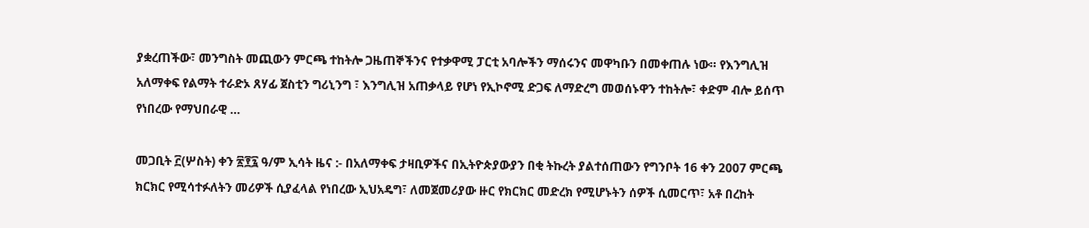ያቋረጠችው፣ መንግስት መጪውን ምርጫ ተከትሎ ጋዜጠኞችንና የተቃዋሚ ፓርቲ አባሎችን ማሰሩንና መዋካቡን በመቀጠሉ ነው። የእንግሊዝ አለማቀፍ የልማት ተራድኦ ጸሃፊ ጀስቲን ግሪኒንግ ፣ እንግሊዝ አጠቃላይ የሆነ የኢኮኖሚ ድጋፍ ለማድረግ መወሰኑዋን ተከትሎ፣ ቀድም ብሎ ይሰጥ የነበረው የማህበራዊ …

መጋቢት ፫(ሦስት) ቀን ፳፻፯ ዓ/ም ኢሳት ዜና :- በአለማቀፍ ታዛቢዎችና በኢትዮጵያውያን በቂ ትኩረት ያልተሰጠውን የግንቦት 16 ቀን 2007 ምርጫ ክርክር የሚሳተፉለትን መሪዎች ሲያፈላል የነበረው ኢህአዴግ፣ ለመጀመሪያው ዙር የክርክር መድረክ የሚሆኑትን ሰዎች ሲመርጥ፣ አቶ በረከት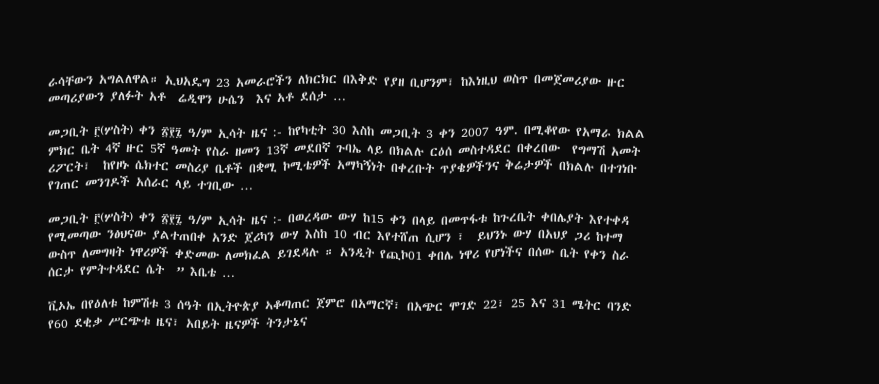ራሳቸውን አግልለዋል። ኢህአዴግ 23 አመራሮችን ለክርክር በእቅድ የያዘ ቢሆንም፣ ከእነዚህ ወስጥ በመጀመሪያው ዙር መጣሪያውን ያለፉት አቶ  ሬዲዋን ሁሴን  እና አቶ ደሰታ …

መጋቢት ፫(ሦስት) ቀን ፳፻፯ ዓ/ም ኢሳት ዜና :- ከየካቲት 30 እስከ መጋቢት 3 ቀን 2007 ዓም. በሚቆየው የአማራ ክልል ምክር ቤት 4ኛ ዙር 5ኛ ዓመት የስራ ዘመን 13ኛ መደበኛ ጉባኤ ላይ በክልሉ ርዕሰ መስተዳደር በቀረበው  የግማሽ አመት ሪፖርት፣  ከየዞኑ ሴክተር መስሪያ ቤቶች በቋሚ ኮሚቴዎች አማካኝነት በቀረቡት ጥያቄዎችንና ቅሬታዎች በክልሉ በተገነቡ የገጠር መንገዶች አሰራር ላይ ተገቢው …

መጋቢት ፫(ሦስት) ቀን ፳፻፯ ዓ/ም ኢሳት ዜና :- በወረዳው ውሃ ከ15 ቀን በላይ በመጥፋቱ ከጉረቤት ቀበሌያት እየተቀዳ የሚመጣው ንፅህናው ያልተጠበቀ አንድ ጀሪካን ውሃ እስከ 10 ብር እየተሸጠ ሲሆን ፣  ይህንኑ ውሃ በአህያ ጋሪ ከተማ ውስጥ ለመግዛት ነዋሪዎች ቀድመው ለመክፈል ይገደዳሉ ። አንዲት የጪኮ01 ቀበሌ ነዋሪ የሆነችና በሰው ቤት የቀን ስራ ሰርታ የምትተዳደር ሴት  ” እቤቴ …

ቪኦኤ በየዕለቱ ከምሽቱ 3 ሰዓት በኢትዮጵያ ኣቆጣጠር ጀምሮ በአማርኛ፣ በአጭር ሞገድ 22፣ 25 እና 31 ሜትር ባንድ የ60 ደቂቃ ሥርጭቱ ዜና፣ አበይት ዜናዎች ትንታኔና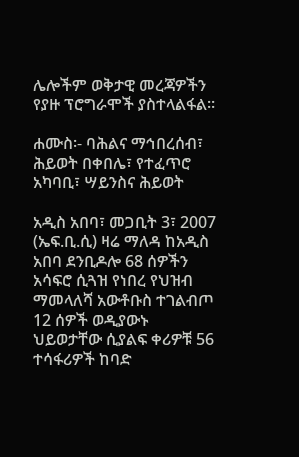ሌሎችም ወቅታዊ መረጃዎችን የያዙ ፕሮግራሞች ያስተላልፋል።

ሐሙስ፡- ባሕልና ማኅበረሰብ፣ ሕይወት በቀበሌ፣ የተፈጥሮ አካባቢ፣ ሣይንስና ሕይወት

አዲስ አበባ፣ መጋቢት 3፣ 2007 (ኤፍ.ቢ.ሲ) ዛሬ ማለዳ ከአዲስ አበባ ደንቢዶሎ 68 ሰዎችን አሳፍሮ ሲጓዝ የነበረ የህዝብ ማመላለሻ አውቶቡስ ተገልብጦ 12 ሰዎች ወዲያውኑ ህይወታቸው ሲያልፍ ቀሪዎቹ 56 ተሳፋሪዎች ከባድ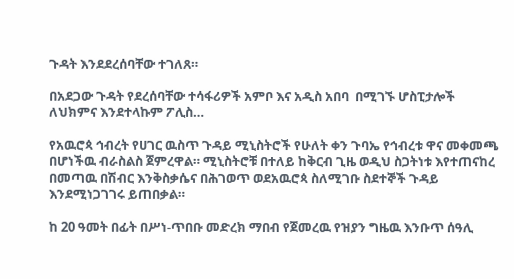ጉዳት እንደደረሰባቸው ተገለጸ።

በአደጋው ጉዳት የደረሰባቸው ተሳፋሪዎች አምቦ እና አዲስ አበባ  በሚገኙ ሆስፒታሎች ለህክምና እንደተላኩም ፖሊስ…

የአዉሮጳ ኅብረት የሀገር ዉስጥ ጉዳይ ሚኒስትሮች የሁለት ቀን ጉባኤ የኅብረቱ ዋና መቀመጫ በሆነችዉ ብራስልስ ጀምረዋል። ሚኒስትሮቹ በተለይ ከቅርብ ጊዜ ወዲህ ስጋትነቱ እየተጠናከረ በመጣዉ በሽብር እንቅስቃሴና በሕገወጥ ወደአዉሮጳ ስለሚገቡ ስደተኞች ጉዳይ እንደሚነጋገገሩ ይጠበቃል።

ከ 20 ዓመት በፊት በሥነ-ጥበቡ መድረክ ማበብ የጀመረዉ የዝያን ግዜዉ እንቡጥ ሰዓሊ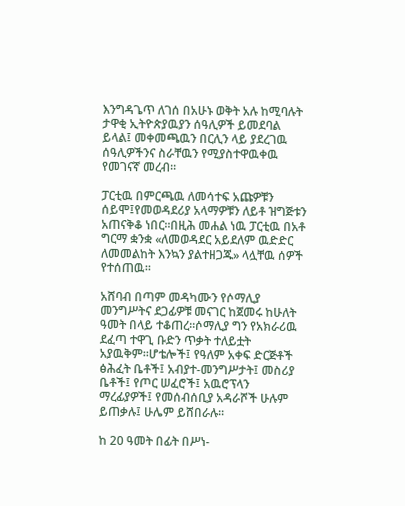እንግዳጌጥ ለገሰ በአሁኑ ወቅት አሉ ከሚባሉት ታዋቂ ኢትዮጵያዉያን ሰዓሊዎች ይመደባል ይላል፤ መቀመጫዉን በርሊን ላይ ያደረገዉ ሰዓሊዎችንና ስራቸዉን የሚያስተዋዉቀዉ የመገናኛ መረብ።

ፓርቲዉ በምርጫዉ ለመሳተፍ አጩዎቹን ሰይሞ፤የመወዳደሪያ አላማዎቹን ለይቶ ዝግጅቱን አጠናቅቆ ነበር።በዚሕ መሐል ነዉ ፓርቲዉ በአቶ ግርማ ቋንቋ «ለመወዳደር አይደለም ዉድድር ለመመልከት እንኳን ያልተዘጋጁ» ላሏቸዉ ሰዎች የተሰጠዉ።

አሸባብ በጣም መዳካሙን የሶማሊያ መንግሥትና ደጋፊዎቹ መናገር ከጀመሩ ከሁለት ዓመት በላይ ተቆጠረ።ሶማሊያ ግን የአክራሪዉ ደፈጣ ተዋጊ ቡድን ጥቃት ተለይቷት አያዉቅም።ሆቴሎች፤ የዓለም አቀፍ ድርጅቶች ፅሕፈት ቤቶች፤ አብያተ-መንግሥታት፤ መስሪያ ቤቶች፤ የጦር ሠፈሮች፤ አዉሮፕላን ማረፊያዎች፤ የመሰብሰቢያ አዳራሾች ሁሉም ይጠቃሉ፤ ሁሌም ይሸበራሉ።

ከ 20 ዓመት በፊት በሥነ-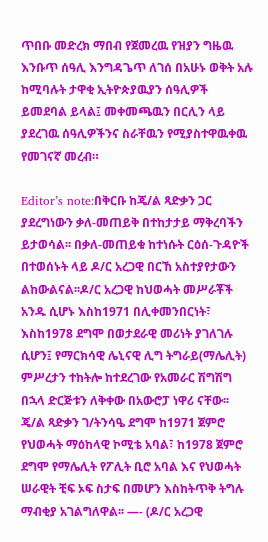ጥበቡ መድረክ ማበብ የጀመረዉ የዝያን ግዜዉ እንቡጥ ሰዓሊ እንግዳጌጥ ለገሰ በአሁኑ ወቅት አሉ ከሚባሉት ታዋቂ ኢትዮጵያዉያን ሰዓሊዎች ይመደባል ይላል፤ መቀመጫዉን በርሊን ላይ ያደረገዉ ሰዓሊዎችንና ስራቸዉን የሚያስተዋዉቀዉ የመገናኛ መረብ።

Editor’s note:በቅርቡ ከጄ/ል ጻድቃን ጋር ያደረግነውን ቃለ-መጠይቅ በተከታታይ ማቅረባችን ይታወሳል፡፡ በቃለ-መጠይቁ ከተነሱት ርዕሰ-ጉዳዮች በተወሰኑት ላይ ዶ/ር አረጋዊ በርኸ አስተያየታውን ልከውልናል፡፡ዶ/ር አረጋዊ ከህወሓት መሥራቾች አንዱ ሲሆኑ እስከ1971 በሊቀመንበርነት፣ እስከ1978 ደግሞ በወታደራዊ መሪነት ያገለገሉ ሲሆን፤ የማርክሳዊ ሌኒናዊ ሊግ ትግራይ(ማሌሊት) ምሥረታን ተከትሎ ከተደረገው የአመራር ሽግሽግ በኋላ ድርጅቱን ለቅቀው በአውሮፓ ነዋሪ ናቸው፡፡ ጄ/ል ጻድቃን ገ/ትንሳዔ ደግሞ ከ1971 ጀምሮ የህወሓት ማዕከላዊ ኮሚቴ አባል፣ ከ1978 ጀምሮ ደግሞ የማሌሊት የፖሊት ቢሮ አባል እና የህወሓት ሠራዊት ቺፍ ኦፍ ስታፍ በመሆን እስከትጥቅ ትግሉ ማብቂያ አገልግለዋል፡፡ —- (ዶ/ር አረጋዊ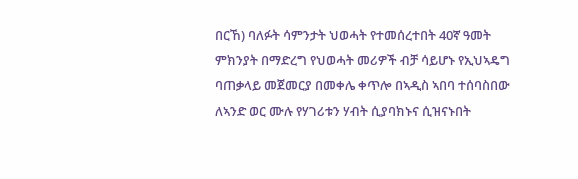በርኸ) ባለፉት ሳምንታት ህወሓት የተመሰረተበት 40ኛ ዓመት ምክንያት በማድረግ የህወሓት መሪዎች ብቻ ሳይሆኑ የኢህኣዴግ ባጠቃላይ መጀመርያ በመቀሌ ቀጥሎ በኣዲስ ኣበባ ተሰባስበው ለኣንድ ወር ሙሉ የሃገሪቱን ሃብት ሲያባክኑና ሲዝናኑበት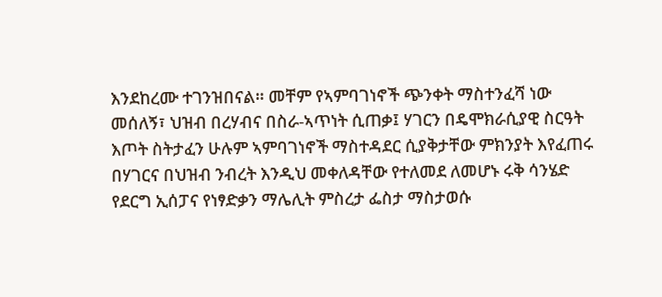እንደከረሙ ተገንዝበናል። መቸም የኣምባገነኖች ጭንቀት ማስተንፈሻ ነው መሰለኝ፣ ህዝብ በረሃብና በስራ-ኣጥነት ሲጠቃ፤ ሃገርን በዴሞክራሲያዊ ስርዓት እጦት ስትታፈን ሁሉም ኣምባገነኖች ማስተዳደር ሲያቅታቸው ምክንያት እየፈጠሩ በሃገርና በህዝብ ንብረት እንዲህ መቀለዳቸው የተለመደ ለመሆኑ ሩቅ ሳንሄድ የደርግ ኢሰፓና የነፃድቃን ማሌሊት ምስረታ ፌስታ ማስታወሱ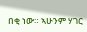በቂ ነው። ኣሁንም ሃገር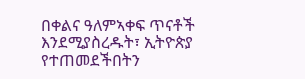በቀልና ዓለምኣቀፍ ጥናቶች እንደሚያስረዱት፣ ኢትዮጵያ የተጠመደችበትን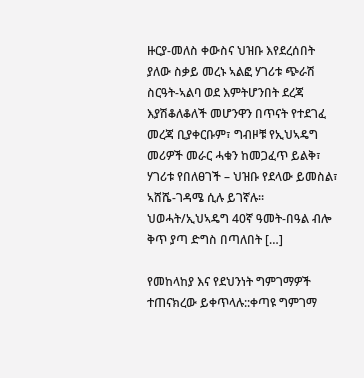ዙርያ-መለስ ቀውስና ህዝቡ እየደረሰበት ያለው ስቃይ መረኑ ኣልፎ ሃገሪቱ ጭራሽ ስርዓት-ኣልባ ወደ እምትሆንበት ደረጃ እያሽቆለቆለች መሆንዋን በጥናት የተደገፈ መረጃ ቢያቀርቡም፣ ግብዞቹ የኢህኣዴግ መሪዎች መራር ሓቁን ከመጋፈጥ ይልቅ፣ ሃገሪቱ የበለፀገች – ህዝቡ የደላው ይመስል፣ ኣሸሼ-ገዳሜ ሲሉ ይገኛሉ። ህወሓት/ኢህኣዴግ 40ኛ ዓመት-በዓል ብሎ ቅጥ ያጣ ድግስ በጣለበት […]

የመከላከያ እና የደህንነት ግምገማዎች ተጠናክረው ይቀጥላሉ::ቀጣዩ ግምገማ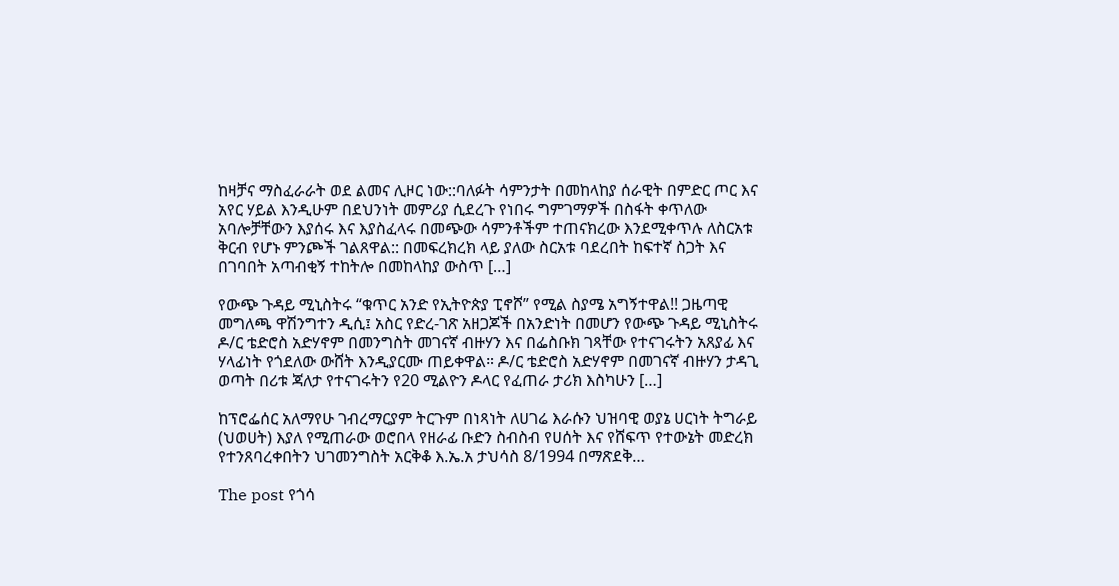ከዛቻና ማስፈራራት ወደ ልመና ሊዞር ነው::ባለፉት ሳምንታት በመከላከያ ሰራዊት በምድር ጦር እና አየር ሃይል እንዲሁም በደህንነት መምሪያ ሲደረጉ የነበሩ ግምገማዎች በስፋት ቀጥለው አባሎቻቸውን እያሰሩ እና እያስፈላሩ በመጭው ሳምንቶችም ተጠናክረው እንደሚቀጥሉ ለስርአቱ ቅርብ የሆኑ ምንጮች ገልጸዋል:: በመፍረክረክ ላይ ያለው ስርአቱ ባደረበት ከፍተኛ ስጋት እና በገባበት አጣብቂኝ ተከትሎ በመከላከያ ውስጥ […]

የውጭ ጉዳይ ሚኒስትሩ “ቁጥር አንድ የኢትዮጵያ ፒኖሾ” የሚል ስያሜ አግኝተዋል!! ጋዜጣዊ መግለጫ ዋሽንግተን ዲሲ፤ አስር የድረ-ገጽ አዘጋጆች በአንድነት በመሆን የውጭ ጉዳይ ሚኒስትሩ ዶ/ር ቴድሮስ አድሃኖም በመንግስት መገናኛ ብዙሃን እና በፌስቡክ ገጻቸው የተናገሩትን አጸያፊ እና ሃላፊነት የጎደለው ውሸት እንዲያርሙ ጠይቀዋል። ዶ/ር ቴድሮስ አድሃኖም በመገናኛ ብዙሃን ታዳጊ ወጣት በሪቱ ጃለታ የተናገሩትን የ20 ሚልዮን ዶላር የፈጠራ ታሪክ እስካሁን […]

ከፕሮፌሰር አለማየሁ ገብረማርያም ትርጉም በነጻነት ለሀገሬ እራሱን ህዝባዊ ወያኔ ሀርነት ትግራይ (ህወሀት) እያለ የሚጠራው ወሮበላ የዘራፊ ቡድን ስብስብ የሀሰት እና የሸፍጥ የተውኔት መድረክ የተንጸባረቀበትን ህገመንግስት አርቅቆ እ.ኤ.አ ታህሳስ 8/1994 በማጽደቅ…

The post የጎሳ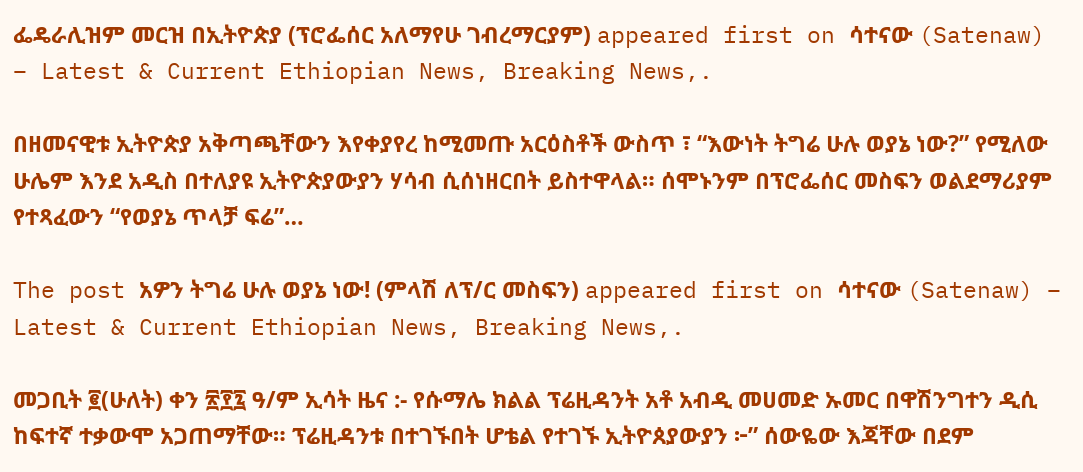ፌዴራሊዝም መርዝ በኢትዮጵያ (ፕሮፌሰር አለማየሁ ገብረማርያም) appeared first on ሳተናው (Satenaw) – Latest & Current Ethiopian News, Breaking News,.

በዘመናዊቱ ኢትዮጵያ አቅጣጫቸውን እየቀያየረ ከሚመጡ አርዕስቶች ውስጥ ፣ “እውነት ትግሬ ሁሉ ወያኔ ነው?” የሚለው ሁሌም እንደ አዲስ በተለያዩ ኢትዮጵያውያን ሃሳብ ሲሰነዘርበት ይስተዋላል። ሰሞኑንም በፕሮፌሰር መስፍን ወልደማሪያም የተጻፈውን “የወያኔ ጥላቻ ፍሬ”…

The post አዎን ትግሬ ሁሉ ወያኔ ነው! (ምላሽ ለፕ/ር መስፍን) appeared first on ሳተናው (Satenaw) – Latest & Current Ethiopian News, Breaking News,.

መጋቢት ፪(ሁለት) ቀን ፳፻፯ ዓ/ም ኢሳት ዜና :- የሱማሌ ክልል ፕሬዚዳንት አቶ አብዲ መሀመድ ኡመር በዋሽንግተን ዲሲ ከፍተኛ ተቃውሞ አጋጠማቸው። ፕሬዚዳንቱ በተገኙበት ሆቴል የተገኙ ኢትዮጰያውያን ፦” ሰውዬው እጃቸው በደም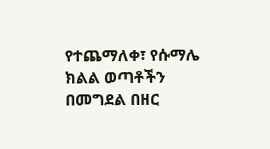የተጨማለቀ፣ የሱማሌ ክልል ወጣቶችን በመግደል በዘር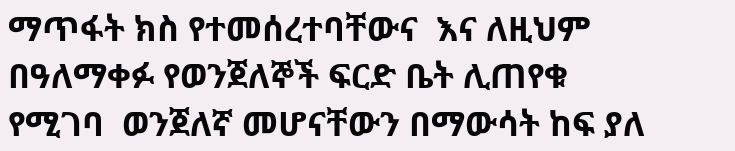ማጥፋት ክስ የተመሰረተባቸውና  እና ለዚህም  በዓለማቀፉ የወንጀለኞች ፍርድ ቤት ሊጠየቁ የሚገባ  ወንጀለኛ መሆናቸውን በማውሳት ከፍ ያለ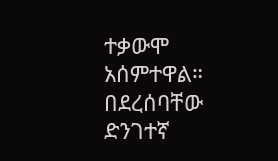ተቃውሞ አሰምተዋል። በደረሰባቸው ድንገተኛ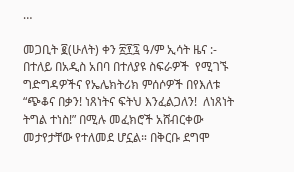…

መጋቢት ፪(ሁለት) ቀን ፳፻፯ ዓ/ም ኢሳት ዜና :- በተለይ በአዲስ አበባ በተለያዩ ስፍራዎች  የሚገኙ ግድግዳዎችና የኤሌክትሪክ ምሰሶዎች በየእለቱ “ጭቆና በቃን! ነጸነትና ፍትህ እንፈልጋለን!  ለነጸነት ትግል ተነስ!” በሚሉ መፈክሮች አሸብርቀው መታየታቸው የተለመደ ሆኗል። በቅርቡ ደግሞ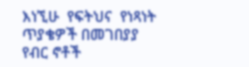እነኚሁ  የፍትህና  የነጻነት ጥያቄዎች በመገበያያ የብር ኖቶች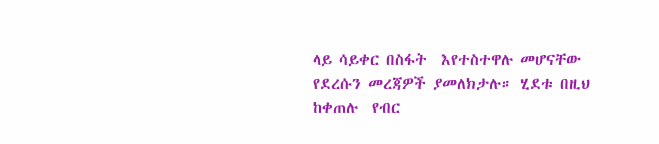ላይ ሳይቀር በስፋት  እየተስተዋሉ መሆናቸው  የደረሱን መረጃዎች ያመለክታሉ። ሂደቱ በዚህ ከቀጠሉ  የብር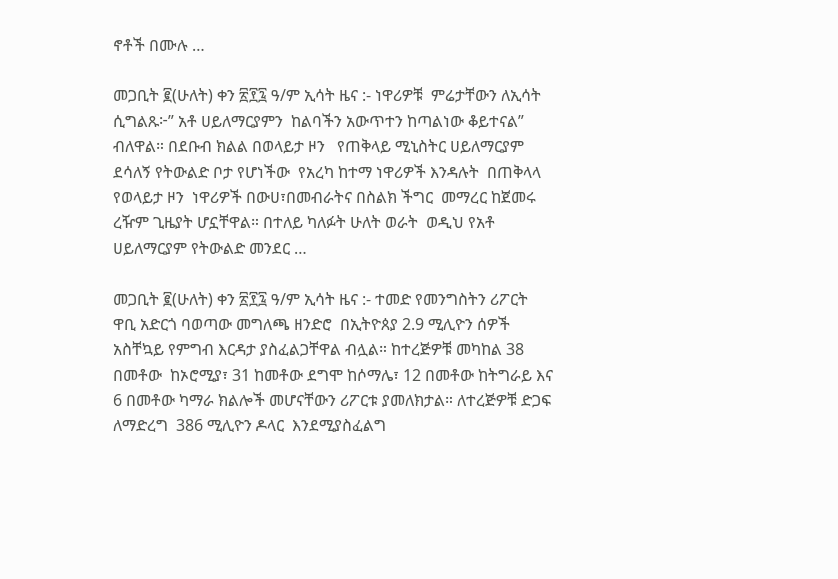ኖቶች በሙሉ …

መጋቢት ፪(ሁለት) ቀን ፳፻፯ ዓ/ም ኢሳት ዜና :- ነዋሪዎቹ  ምሬታቸውን ለኢሳት ሲግልጹ፦” አቶ ሀይለማርያምን  ከልባችን አውጥተን ከጣልነው ቆይተናል” ብለዋል። በደቡብ ክልል በወላይታ ዞን   የጠቅላይ ሚኒስትር ሀይለማርያም ደሳለኝ የትውልድ ቦታ የሆነችው  የአረካ ከተማ ነዋሪዎች እንዳሉት  በጠቅላላ የወላይታ ዞን  ነዋሪዎች በውሀ፣በመብራትና በስልክ ችግር  መማረር ከጀመሩ ረዥም ጊዜያት ሆኗቸዋል። በተለይ ካለፉት ሁለት ወራት  ወዲህ የአቶ ሀይለማርያም የትውልድ መንደር …

መጋቢት ፪(ሁለት) ቀን ፳፻፯ ዓ/ም ኢሳት ዜና :- ተመድ የመንግስትን ሪፖርት ዋቢ አድርጎ ባወጣው መግለጫ ዘንድሮ  በኢትዮጰያ 2.9 ሚሊዮን ሰዎች አስቸኳይ የምግብ እርዳታ ያስፈልጋቸዋል ብሏል። ከተረጅዎቹ መካከል 38 በመቶው  ከኦሮሚያ፣ 31 ከመቶው ደግሞ ከሶማሌ፣ 12 በመቶው ከትግራይ እና 6 በመቶው ካማራ ክልሎች መሆናቸውን ሪፖርቱ ያመለክታል። ለተረጅዎቹ ድጋፍ ለማድረግ  386 ሚሊዮን ዶላር  እንደሚያስፈልግ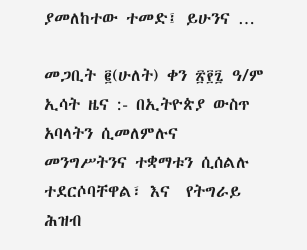ያመለከተው ተመድ፤ ይሁንና …

መጋቢት ፪(ሁለት) ቀን ፳፻፯ ዓ/ም ኢሳት ዜና :- በኢትዮጵያ ውስጥ አባላትን ሲመለምሉና  መንግሥትንና ተቋማቱን ሲሰልሉ  ተደርሶባቸዋል፣ እና  የትግራይ ሕዝብ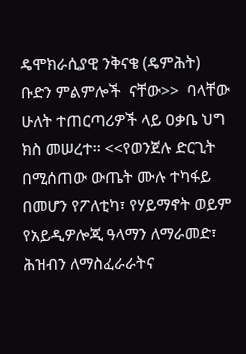ዴሞክራሲያዊ ንቅናቄ (ዴምሕት)  ቡድን ምልምሎች  ናቸው>>  ባላቸው ሁለት ተጠርጣሪዎች ላይ ዐቃቤ ህግ ክስ መሠረተ፡፡ <<የወንጀሉ ድርጊት በሚሰጠው ውጤት ሙሉ ተካፋይ በመሆን የፖለቲካ፣ የሃይማኖት ወይም የአይዲዎሎጂ ዓላማን ለማራመድ፣ ሕዝብን ለማስፈራራትና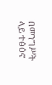በመንግሥት ላይ ተፅዕኖ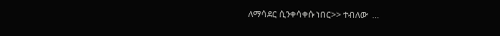ለማሳደር ሲንቀሳቀሱ ነበር>> ተብለው  …